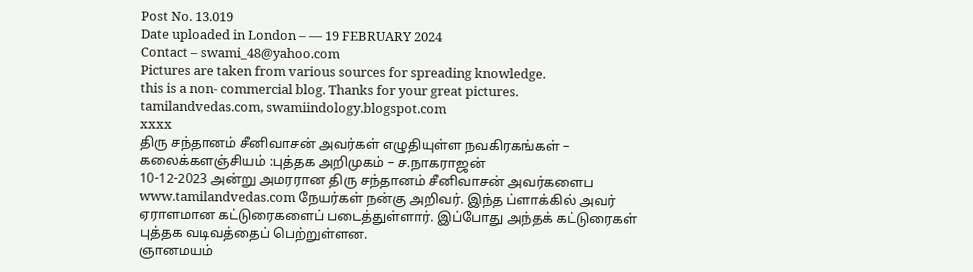Post No. 13.019
Date uploaded in London – — 19 FEBRUARY 2024
Contact – swami_48@yahoo.com
Pictures are taken from various sources for spreading knowledge.
this is a non- commercial blog. Thanks for your great pictures.
tamilandvedas.com, swamiindology.blogspot.com
xxxx
திரு சந்தானம் சீனிவாசன் அவர்கள் எழுதியுள்ள நவகிரகங்கள் – கலைக்களஞ்சியம் :புத்தக அறிமுகம் – ச.நாகராஜன்
10-12-2023 அன்று அமரரான திரு சந்தானம் சீனிவாசன் அவர்களைப www.tamilandvedas.com நேயர்கள் நன்கு அறிவர். இந்த ப்ளாக்கில் அவர் ஏராளமான கட்டுரைகளைப் படைத்துள்ளார். இப்போது அந்தக் கட்டுரைகள் புத்தக வடிவத்தைப் பெற்றுள்ளன.
ஞானமயம்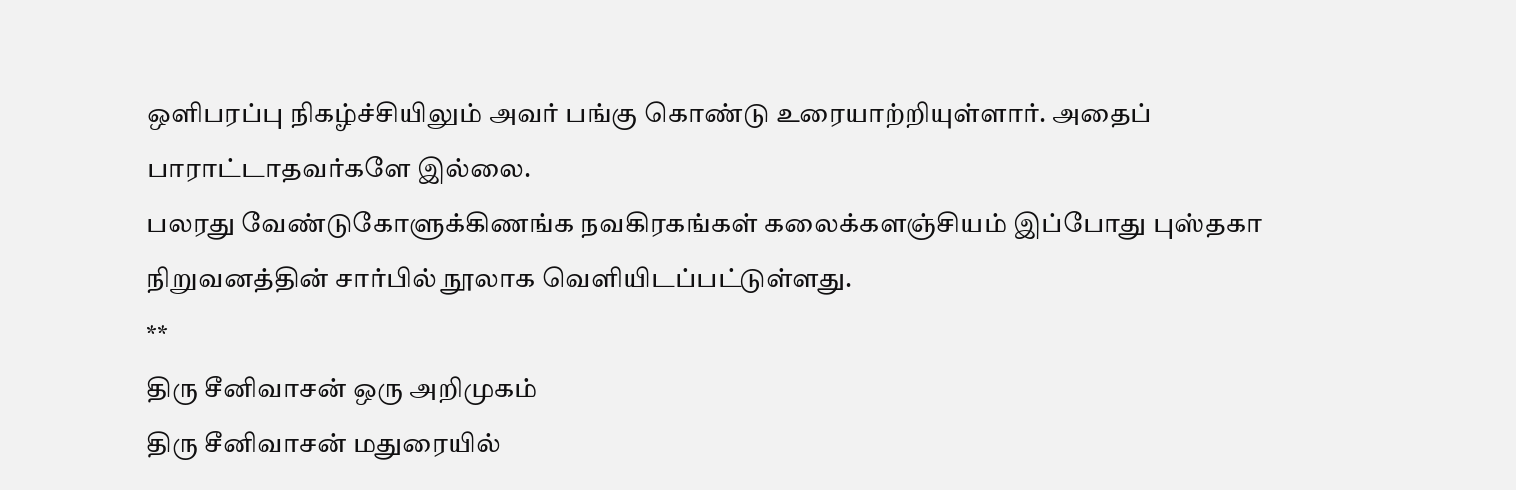ஒளிபரப்பு நிகழ்ச்சியிலும் அவர் பங்கு கொண்டு உரையாற்றியுள்ளார். அதைப் பாராட்டாதவர்களே இல்லை.
பலரது வேண்டுகோளுக்கிணங்க நவகிரகங்கள் கலைக்களஞ்சியம் இப்போது புஸ்தகா நிறுவனத்தின் சார்பில் நூலாக வெளியிடப்பட்டுள்ளது.
**
திரு சீனிவாசன் ஒரு அறிமுகம்
திரு சீனிவாசன் மதுரையில்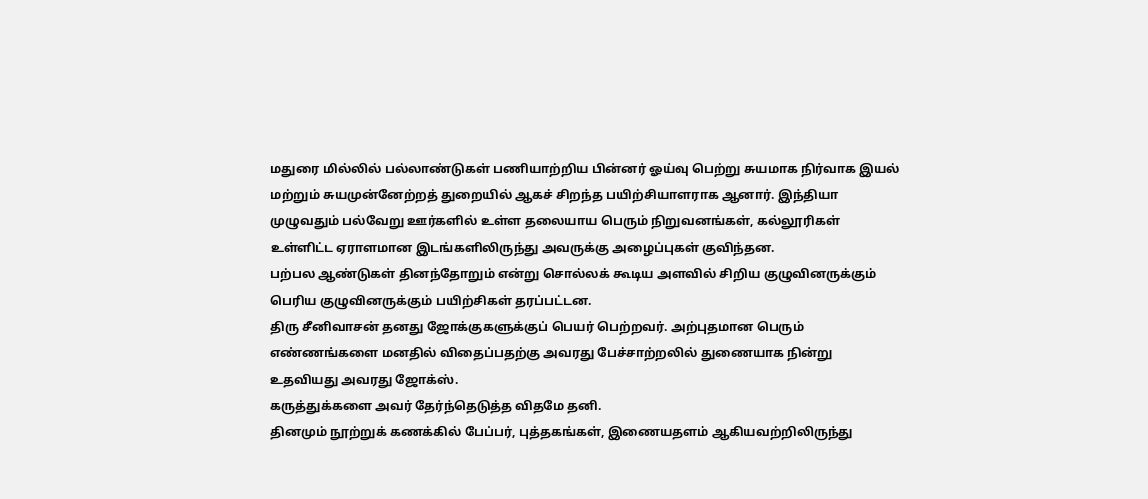மதுரை மில்லில் பல்லாண்டுகள் பணியாற்றிய பின்னர் ஓய்வு பெற்று சுயமாக நிர்வாக இயல் மற்றும் சுயமுன்னேற்றத் துறையில் ஆகச் சிறந்த பயிற்சியாளராக ஆனார். இந்தியா முழுவதும் பல்வேறு ஊர்களில் உள்ள தலையாய பெரும் நிறுவனங்கள், கல்லூரிகள் உள்ளிட்ட ஏராளமான இடங்களிலிருந்து அவருக்கு அழைப்புகள் குவிந்தன.
பற்பல ஆண்டுகள் தினந்தோறும் என்று சொல்லக் கூடிய அளவில் சிறிய குழுவினருக்கும் பெரிய குழுவினருக்கும் பயிற்சிகள் தரப்பட்டன.
திரு சீனிவாசன் தனது ஜோக்குகளுக்குப் பெயர் பெற்றவர். அற்புதமான பெரும் எண்ணங்களை மனதில் விதைப்பதற்கு அவரது பேச்சாற்றலில் துணையாக நின்று உதவியது அவரது ஜோக்ஸ்.
கருத்துக்களை அவர் தேர்ந்தெடுத்த விதமே தனி.
தினமும் நூற்றுக் கணக்கில் பேப்பர், புத்தகங்கள், இணையதளம் ஆகியவற்றிலிருந்து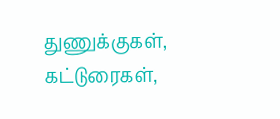துணுக்குகள், கட்டுரைகள்,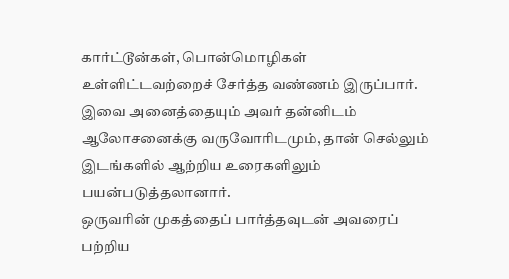கார்ட்டூன்கள், பொன்மொழிகள் உள்ளிட்டவற்றைச் சேர்த்த வண்ணம் இருப்பார்.
இவை அனைத்தையும் அவர் தன்னிடம் ஆலோசனைக்கு வருவோரிடமும், தான் செல்லும் இடங்களில் ஆற்றிய உரைகளிலும் பயன்படுத்தலானார்.
ஒருவரின் முகத்தைப் பார்த்தவுடன் அவரைப் பற்றிய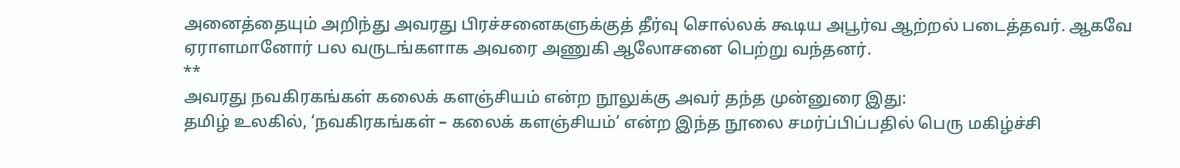அனைத்தையும் அறிந்து அவரது பிரச்சனைகளுக்குத் தீர்வு சொல்லக் கூடிய அபூர்வ ஆற்றல் படைத்தவர். ஆகவே ஏராளமானோர் பல வருடங்களாக அவரை அணுகி ஆலோசனை பெற்று வந்தனர்.
**
அவரது நவகிரகங்கள் கலைக் களஞ்சியம் என்ற நூலுக்கு அவர் தந்த முன்னுரை இது:
தமிழ் உலகில், ‘நவகிரகங்கள் – கலைக் களஞ்சியம்’ என்ற இந்த நூலை சமர்ப்பிப்பதில் பெரு மகிழ்ச்சி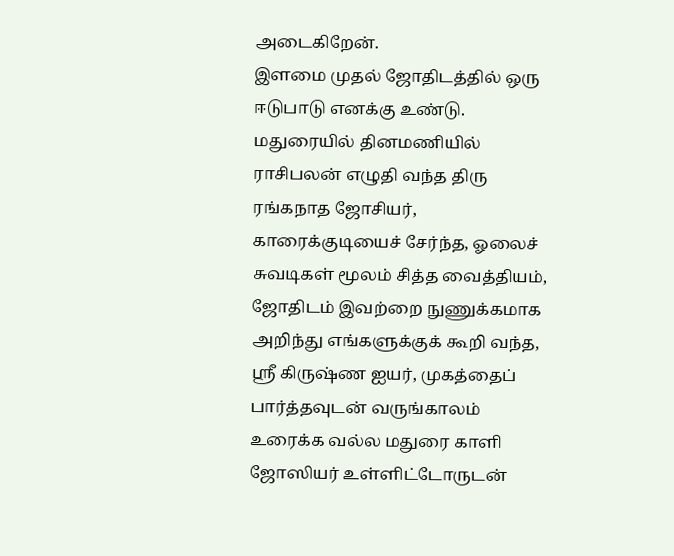அடைகிறேன்.
இளமை முதல் ஜோதிடத்தில் ஒரு ஈடுபாடு எனக்கு உண்டு. மதுரையில் தினமணியில் ராசிபலன் எழுதி வந்த திரு ரங்கநாத ஜோசியர், காரைக்குடியைச் சேர்ந்த, ஓலைச் சுவடிகள் மூலம் சித்த வைத்தியம், ஜோதிடம் இவற்றை நுணுக்கமாக அறிந்து எங்களுக்குக் கூறி வந்த, ஶ்ரீ கிருஷ்ண ஐயர், முகத்தைப் பார்த்தவுடன் வருங்காலம் உரைக்க வல்ல மதுரை காளி ஜோஸியர் உள்ளிட்டோருடன்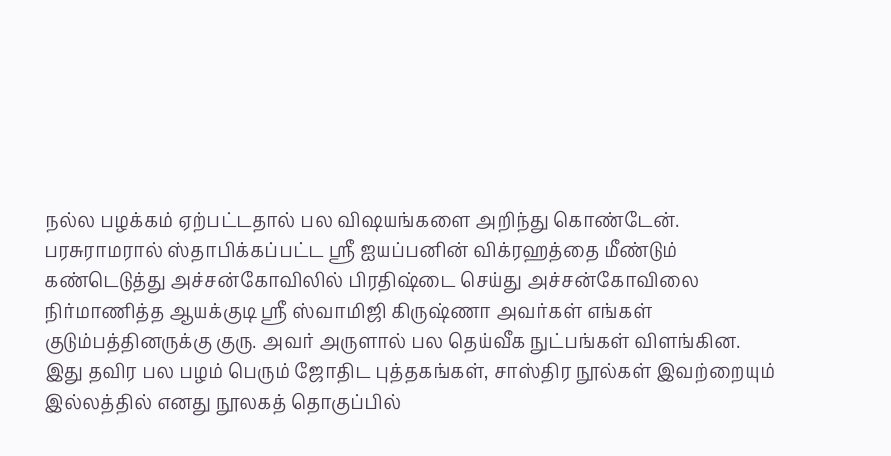நல்ல பழக்கம் ஏற்பட்டதால் பல விஷயங்களை அறிந்து கொண்டேன்.
பரசுராமரால் ஸ்தாபிக்கப்பட்ட ஶ்ரீ ஐயப்பனின் விக்ரஹத்தை மீண்டும் கண்டெடுத்து அச்சன்கோவிலில் பிரதிஷ்டை செய்து அச்சன்கோவிலை நிர்மாணித்த ஆயக்குடி ஶ்ரீ ஸ்வாமிஜி கிருஷ்ணா அவர்கள் எங்கள் குடும்பத்தினருக்கு குரு. அவர் அருளால் பல தெய்வீக நுட்பங்கள் விளங்கின.
இது தவிர பல பழம் பெரும் ஜோதிட புத்தகங்கள், சாஸ்திர நூல்கள் இவற்றையும் இல்லத்தில் எனது நூலகத் தொகுப்பில்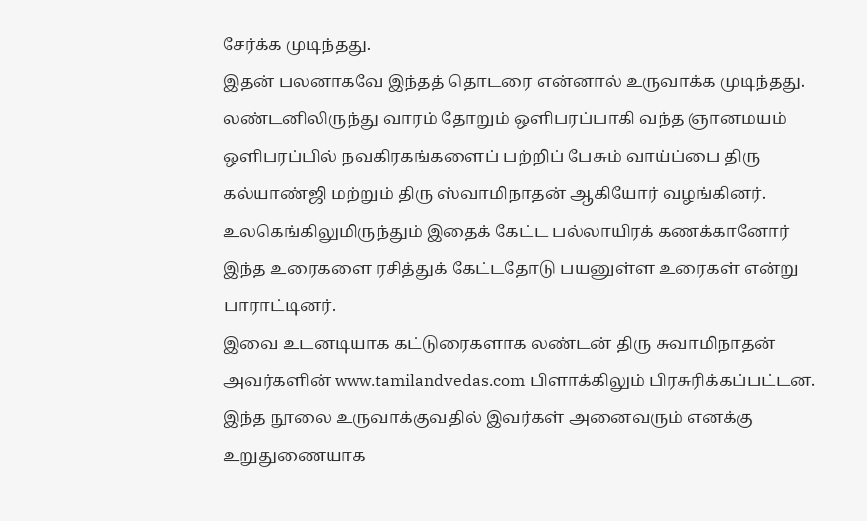சேர்க்க முடிந்தது.
இதன் பலனாகவே இந்தத் தொடரை என்னால் உருவாக்க முடிந்தது.
லண்டனிலிருந்து வாரம் தோறும் ஒளிபரப்பாகி வந்த ஞானமயம் ஒளிபரப்பில் நவகிரகங்களைப் பற்றிப் பேசும் வாய்ப்பை திரு கல்யாண்ஜி மற்றும் திரு ஸ்வாமிநாதன் ஆகியோர் வழங்கினர்.
உலகெங்கிலுமிருந்தும் இதைக் கேட்ட பல்லாயிரக் கணக்கானோர் இந்த உரைகளை ரசித்துக் கேட்டதோடு பயனுள்ள உரைகள் என்று பாராட்டினர்.
இவை உடனடியாக கட்டுரைகளாக லண்டன் திரு சுவாமிநாதன் அவர்களின் www.tamilandvedas.com பிளாக்கிலும் பிரசுரிக்கப்பட்டன.
இந்த நூலை உருவாக்குவதில் இவர்கள் அனைவரும் எனக்கு உறுதுணையாக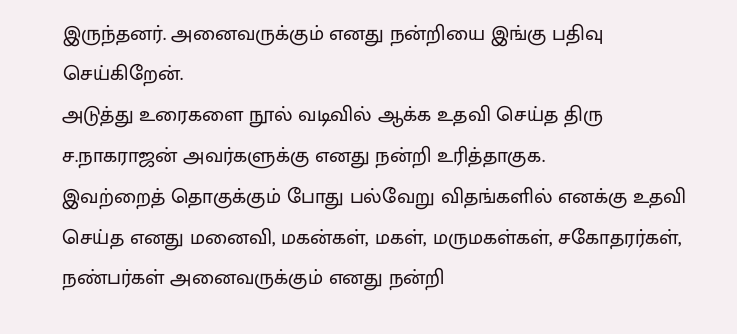இருந்தனர். அனைவருக்கும் எனது நன்றியை இங்கு பதிவு செய்கிறேன்.
அடுத்து உரைகளை நூல் வடிவில் ஆக்க உதவி செய்த திரு ச.நாகராஜன் அவர்களுக்கு எனது நன்றி உரித்தாகுக.
இவற்றைத் தொகுக்கும் போது பல்வேறு விதங்களில் எனக்கு உதவி செய்த எனது மனைவி, மகன்கள், மகள், மருமகள்கள், சகோதரர்கள், நண்பர்கள் அனைவருக்கும் எனது நன்றி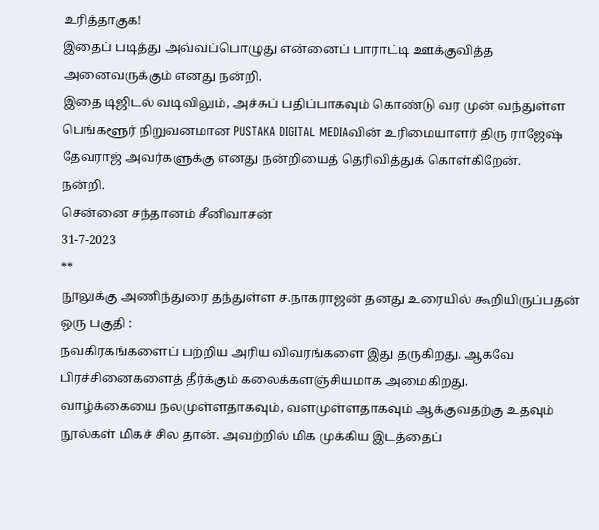உரித்தாகுக!
இதைப் படித்து அவ்வப்பொழுது என்னைப் பாராட்டி ஊக்குவித்த அனைவருக்கும் எனது நன்றி.
இதை டிஜிடல் வடிவிலும், அச்சுப் பதிப்பாகவும் கொண்டு வர முன் வந்துள்ள பெங்களூர் நிறுவனமான PUSTAKA DIGITAL MEDIAவின் உரிமையாளர் திரு ராஜேஷ் தேவராஜ் அவர்களுக்கு எனது நன்றியைத் தெரிவித்துக் கொள்கிறேன்.
நன்றி.
சென்னை சந்தானம் சீனிவாசன்
31-7-2023
**
நூலுக்கு அணிந்துரை தந்துள்ள ச.நாகராஜன் தனது உரையில் கூறியிருப்பதன் ஒரு பகுதி :
நவகிரகங்களைப் பற்றிய அரிய விவரங்களை இது தருகிறது. ஆகவே பிரச்சினைகளைத் தீர்க்கும் கலைக்களஞ்சியமாக அமைகிறது.
வாழ்க்கையை நலமுள்ளதாகவும், வளமுள்ளதாகவும் ஆக்குவதற்கு உதவும் நூல்கள் மிகச் சில தான். அவற்றில் மிக முக்கிய இடத்தைப்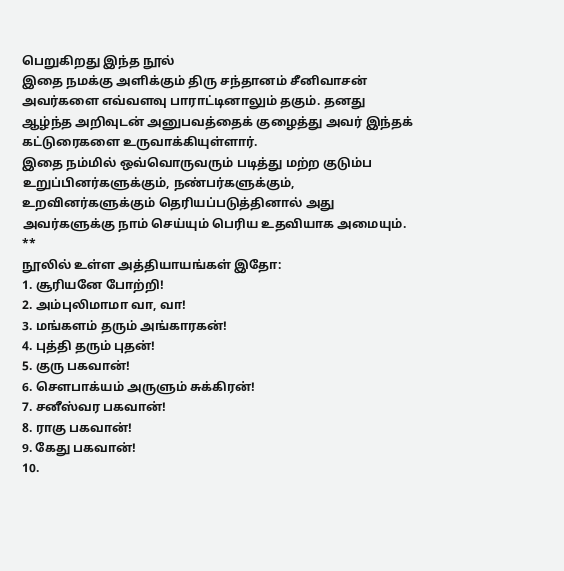பெறுகிறது இந்த நூல்
இதை நமக்கு அளிக்கும் திரு சந்தானம் சீனிவாசன் அவர்களை எவ்வளவு பாராட்டினாலும் தகும். தனது ஆழ்ந்த அறிவுடன் அனுபவத்தைக் குழைத்து அவர் இந்தக் கட்டுரைகளை உருவாக்கியுள்ளார்.
இதை நம்மில் ஒவ்வொருவரும் படித்து மற்ற குடும்ப உறுப்பினர்களுக்கும், நண்பர்களுக்கும், உறவினர்களுக்கும் தெரியப்படுத்தினால் அது அவர்களுக்கு நாம் செய்யும் பெரிய உதவியாக அமையும்.
**
நூலில் உள்ள அத்தியாயங்கள் இதோ:
1. சூரியனே போற்றி!
2. அம்புலிமாமா வா, வா!
3. மங்களம் தரும் அங்காரகன்!
4. புத்தி தரும் புதன்!
5. குரு பகவான்!
6. சௌபாக்யம் அருளும் சுக்கிரன்!
7. சனீஸ்வர பகவான்!
8. ராகு பகவான்!
9. கேது பகவான்!
10.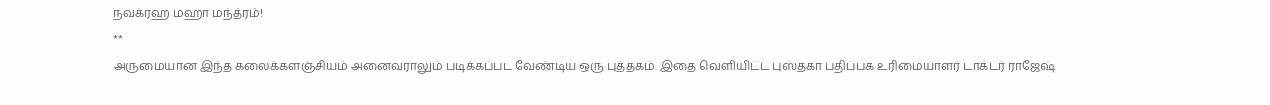நவக்ரஹ மஹா மந்த்ரம்!
**
அருமையான இந்த கலைக்களஞ்சியம் அனைவராலும் படிக்கப்பட வேண்டிய ஒரு புத்தகம். இதை வெளியிட்ட புஸ்தகா பதிப்பக உரிமையாளர் டாக்டர் ராஜேஷ்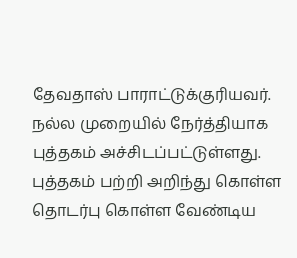தேவதாஸ் பாராட்டுக்குரியவர். நல்ல முறையில் நேர்த்தியாக புத்தகம் அச்சிடப்பட்டுள்ளது.
புத்தகம் பற்றி அறிந்து கொள்ள தொடர்பு கொள்ள வேண்டிய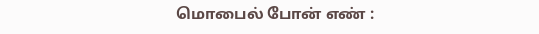மொபைல் போன் எண் :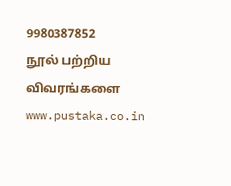9980387852
நூல் பற்றிய விவரங்களை www.pustaka.co.in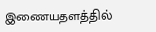இணையதளத்தில்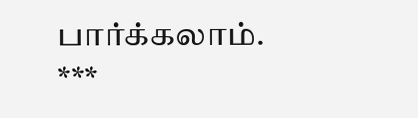பார்க்கலாம்.
***